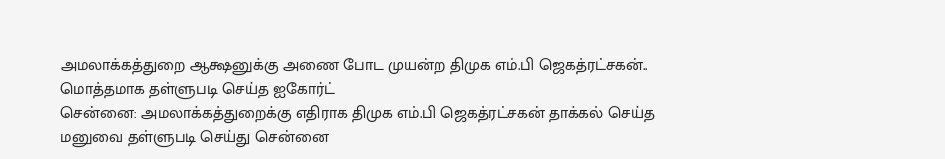அமலாக்கத்துறை ஆக்ஷனுக்கு அணை போட முயன்ற திமுக எம்.பி ஜெகத்ரட்சகன்.. மொத்தமாக தள்ளுபடி செய்த ஐகோர்ட்
சென்னை: அமலாக்கத்துறைக்கு எதிராக திமுக எம்.பி ஜெகத்ரட்சகன் தாக்கல் செய்த மனுவை தள்ளுபடி செய்து சென்னை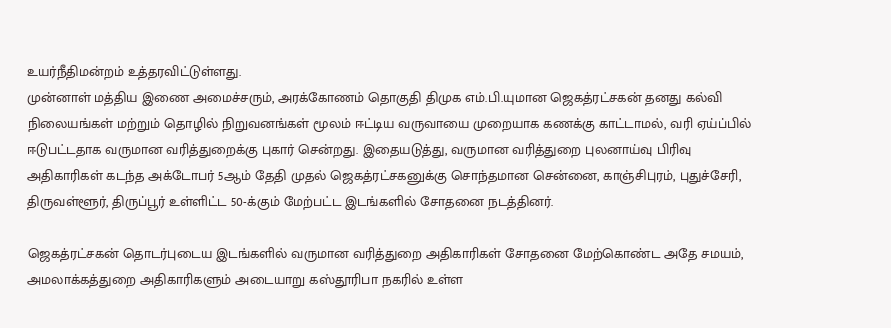உயர்நீதிமன்றம் உத்தரவிட்டுள்ளது.
முன்னாள் மத்திய இணை அமைச்சரும், அரக்கோணம் தொகுதி திமுக எம்.பி.யுமான ஜெகத்ரட்சகன் தனது கல்வி நிலையங்கள் மற்றும் தொழில் நிறுவனங்கள் மூலம் ஈட்டிய வருவாயை முறையாக கணக்கு காட்டாமல், வரி ஏய்ப்பில் ஈடுபட்டதாக வருமான வரித்துறைக்கு புகார் சென்றது. இதையடுத்து, வருமான வரித்துறை புலனாய்வு பிரிவு அதிகாரிகள் கடந்த அக்டோபர் 5ஆம் தேதி முதல் ஜெகத்ரட்சகனுக்கு சொந்தமான சென்னை, காஞ்சிபுரம், புதுச்சேரி, திருவள்ளூர், திருப்பூர் உள்ளிட்ட 50-க்கும் மேற்பட்ட இடங்களில் சோதனை நடத்தினர்.

ஜெகத்ரட்சகன் தொடர்புடைய இடங்களில் வருமான வரித்துறை அதிகாரிகள் சோதனை மேற்கொண்ட அதே சமயம், அமலாக்கத்துறை அதிகாரிகளும் அடையாறு கஸ்தூரிபா நகரில் உள்ள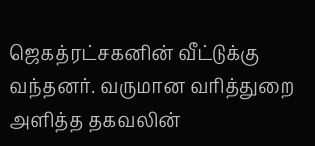ஜெகத்ரட்சகனின் வீட்டுக்கு வந்தனர். வருமான வரித்துறை அளித்த தகவலின்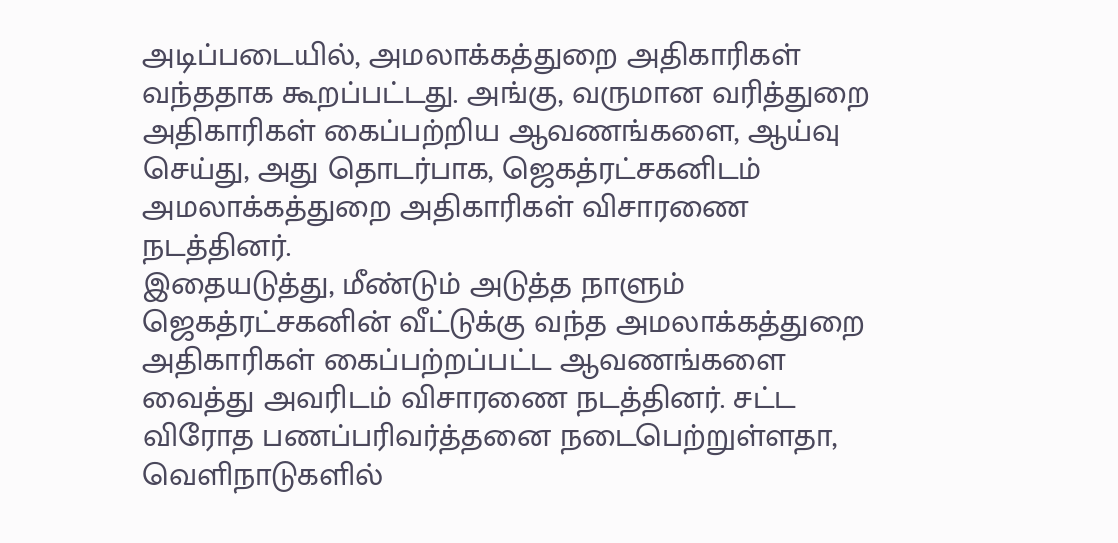அடிப்படையில், அமலாக்கத்துறை அதிகாரிகள் வந்ததாக கூறப்பட்டது. அங்கு, வருமான வரித்துறை அதிகாரிகள் கைப்பற்றிய ஆவணங்களை, ஆய்வு செய்து, அது தொடர்பாக, ஜெகத்ரட்சகனிடம் அமலாக்கத்துறை அதிகாரிகள் விசாரணை நடத்தினர்.
இதையடுத்து, மீண்டும் அடுத்த நாளும் ஜெகத்ரட்சகனின் வீட்டுக்கு வந்த அமலாக்கத்துறை அதிகாரிகள் கைப்பற்றப்பட்ட ஆவணங்களை வைத்து அவரிடம் விசாரணை நடத்தினர். சட்ட விரோத பணப்பரிவர்த்தனை நடைபெற்றுள்ளதா, வெளிநாடுகளில்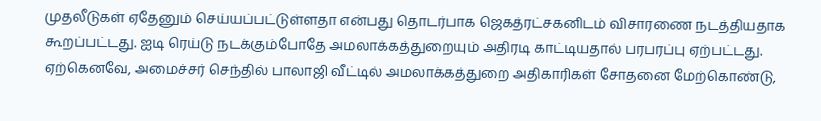முதலீடுகள் ஏதேனும் செய்யப்பட்டுள்ளதா என்பது தொடர்பாக ஜெகத்ரட்சகனிடம் விசாரணை நடத்தியதாக கூறப்பட்டது. ஐடி ரெய்டு நடக்கும்போதே அமலாக்கத்துறையும் அதிரடி காட்டியதால் பரபரப்பு ஏற்பட்டது.
ஏற்கெனவே, அமைச்சர் செந்தில் பாலாஜி வீட்டில் அமலாக்கத்துறை அதிகாரிகள் சோதனை மேற்கொண்டு,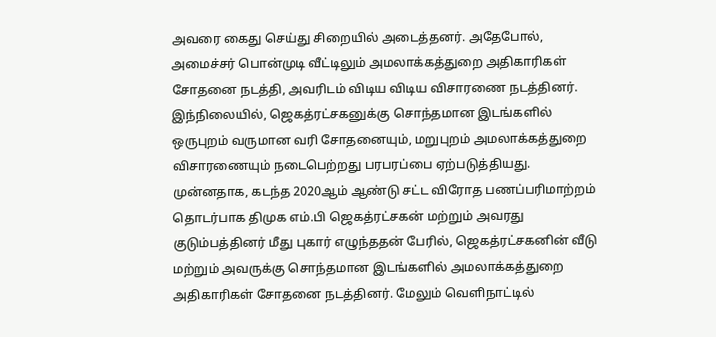அவரை கைது செய்து சிறையில் அடைத்தனர். அதேபோல், அமைச்சர் பொன்முடி வீட்டிலும் அமலாக்கத்துறை அதிகாரிகள் சோதனை நடத்தி, அவரிடம் விடிய விடிய விசாரணை நடத்தினர். இந்நிலையில், ஜெகத்ரட்சகனுக்கு சொந்தமான இடங்களில் ஒருபுறம் வருமான வரி சோதனையும், மறுபுறம் அமலாக்கத்துறை விசாரணையும் நடைபெற்றது பரபரப்பை ஏற்படுத்தியது.
முன்னதாக, கடந்த 2020ஆம் ஆண்டு சட்ட விரோத பணப்பரிமாற்றம் தொடர்பாக திமுக எம்.பி ஜெகத்ரட்சகன் மற்றும் அவரது குடும்பத்தினர் மீது புகார் எழுந்ததன் பேரில், ஜெகத்ரட்சகனின் வீடு மற்றும் அவருக்கு சொந்தமான இடங்களில் அமலாக்கத்துறை அதிகாரிகள் சோதனை நடத்தினர். மேலும் வெளிநாட்டில்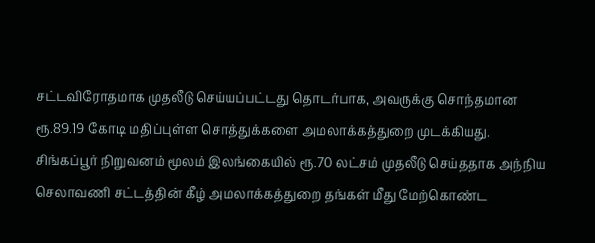சட்டவிரோதமாக முதலீடு செய்யப்பட்டது தொடர்பாக, அவருக்கு சொந்தமான ரூ.89.19 கோடி மதிப்புள்ள சொத்துக்களை அமலாக்கத்துறை முடக்கியது.
சிங்கப்பூர் நிறுவனம் மூலம் இலங்கையில் ரூ.70 லட்சம் முதலீடு செய்ததாக அந்நிய செலாவணி சட்டத்தின் கீழ் அமலாக்கத்துறை தங்கள் மீது மேற்கொண்ட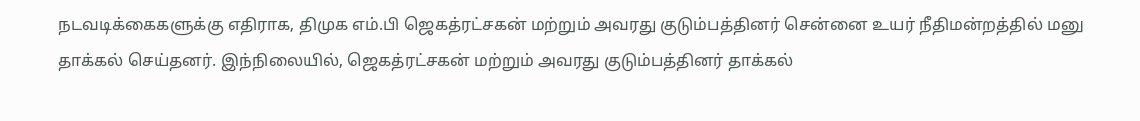நடவடிக்கைகளுக்கு எதிராக, திமுக எம்.பி ஜெகத்ரட்சகன் மற்றும் அவரது குடும்பத்தினர் சென்னை உயர் நீதிமன்றத்தில் மனு தாக்கல் செய்தனர். இந்நிலையில், ஜெகத்ரட்சகன் மற்றும் அவரது குடும்பத்தினர் தாக்கல்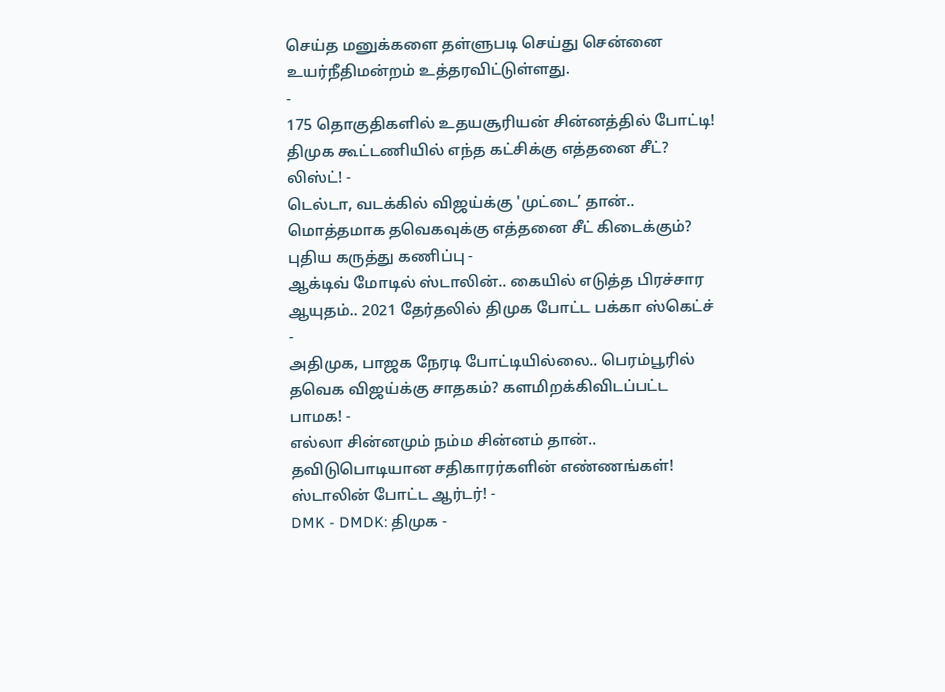செய்த மனுக்களை தள்ளுபடி செய்து சென்னை உயர்நீதிமன்றம் உத்தரவிட்டுள்ளது.
-
175 தொகுதிகளில் உதயசூரியன் சின்னத்தில் போட்டி! திமுக கூட்டணியில் எந்த கட்சிக்கு எத்தனை சீட்? லிஸ்ட்! -
டெல்டா, வடக்கில் விஜய்க்கு 'முட்டை’ தான்.. மொத்தமாக தவெகவுக்கு எத்தனை சீட் கிடைக்கும்? புதிய கருத்து கணிப்பு -
ஆக்டிவ் மோடில் ஸ்டாலின்.. கையில் எடுத்த பிரச்சார ஆயுதம்.. 2021 தேர்தலில் திமுக போட்ட பக்கா ஸ்கெட்ச் -
அதிமுக, பாஜக நேரடி போட்டியில்லை.. பெரம்பூரில் தவெக விஜய்க்கு சாதகம்? களமிறக்கிவிடப்பட்ட பாமக! -
எல்லா சின்னமும் நம்ம சின்னம் தான்.. தவிடுபொடியான சதிகாரர்களின் எண்ணங்கள்! ஸ்டாலின் போட்ட ஆர்டர்! -
DMK - DMDK: திமுக -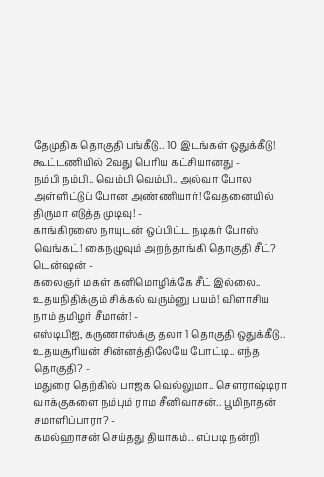தேமுதிக தொகுதி பங்கீடு.. 10 இடங்கள் ஒதுக்கீடு! கூட்டணியில் 2வது பெரிய கட்சியானது -
நம்பி நம்பி.. வெம்பி வெம்பி.. அல்வா போல அள்ளிட்டுப் போன அண்ணியார்! வேதனையில் திருமா எடுத்த முடிவு! -
காங்கிரஸை நாயுடன் ஒப்பிட்ட நடிகர் போஸ் வெங்கட்! கைநழுவும் அறந்தாங்கி தொகுதி சீட்? டென்ஷன் -
கலைஞர் மகள் கனிமொழிக்கே சீட் இல்லை.. உதயநிதிக்கும் சிக்கல் வரும்னு பயம்! விளாசிய நாம் தமிழர் சீமான்! -
எஸ்டிபிஐ, கருணாஸ்க்கு தலா 1 தொகுதி ஒதுக்கீடு.. உதயசூரியன் சின்னத்திலேயே போட்டி.. எந்த தொகுதி? -
மதுரை தெற்கில் பாஜக வெல்லுமா.. செளராஷ்டிரா வாக்குகளை நம்பும் ராம சீனிவாசன்.. பூமிநாதன் சமாளிப்பாரா? -
கமல்ஹாசன் செய்தது தியாகம்.. எப்படி நன்றி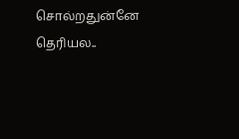சொல்றதுன்னே தெரியல..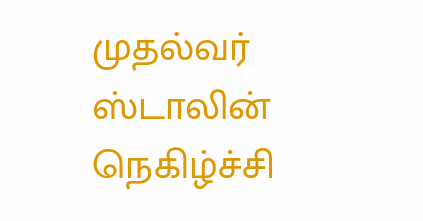முதல்வர் ஸ்டாலின் நெகிழ்ச்சி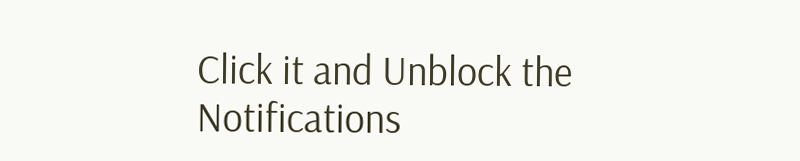Click it and Unblock the Notifications